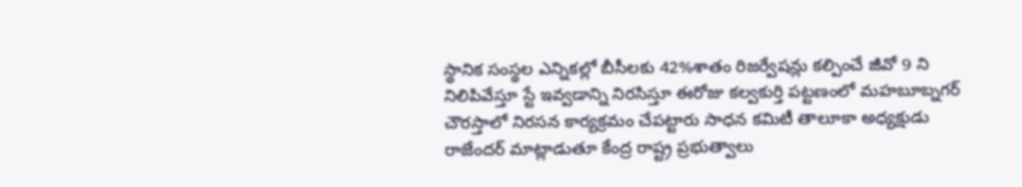స్థానిక సంస్థల ఎన్నికల్లో బీసీలకు 42%శాతం రిజర్వేషన్లు కల్పించే జీవో 9 ని నిలిపివేస్తూ స్టే ఇవ్వడాన్ని నిరసిస్తూ ఈరోజు కల్వకుర్తి పట్టణంలో మహబూబ్నగర్ చౌరస్తాలో నిరసన కార్యక్రమం చేపట్టారు సాధన కమిటీ తాలూకా అధ్యక్షుడు రాజేందర్ మాట్లాడుతూ కేంద్ర రాష్ట్ర ప్రభుత్వాలు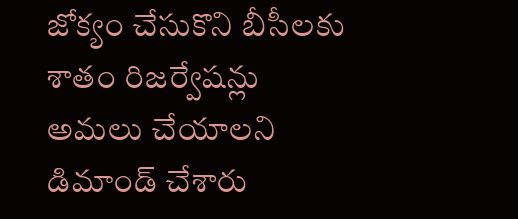జోక్యం చేసుకొని బీసీలకు శాతం రిజర్వేషన్లు అమలు చేయాలని డిమాండ్ చేశారు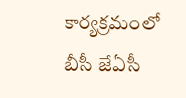కార్యక్రమంలో బీసీ జేఏసీ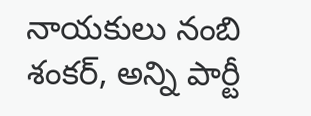నాయకులు నంబి శంకర్, అన్ని పార్టీ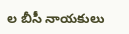ల బీసీ నాయకులు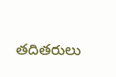తదితరులు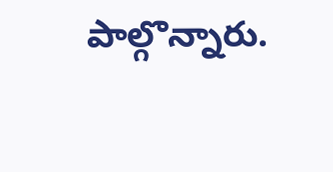పాల్గొన్నారు.